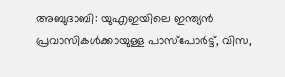അബുദാബി: യുഎഇയിലെ ഇന്ത്യൻ പ്രവാസികൾക്കായുള്ള പാസ്പോർട്ട്, വിസ,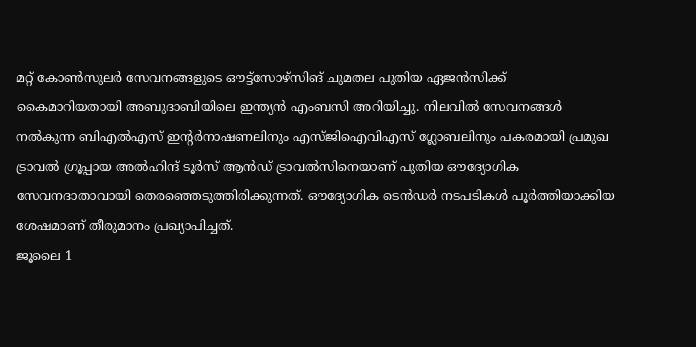മറ്റ് കോൺസുലർ സേവനങ്ങളുടെ ഔട്ട്സോഴ്സിങ് ചുമതല പുതിയ ഏജൻസിക്ക് കൈമാറിയതായി അബുദാബിയിലെ ഇന്ത്യൻ എംബസി അറിയിച്ചു. നിലവിൽ സേവനങ്ങൾ നൽകുന്ന ബിഎൽഎസ് ഇന്റർനാഷണലിനും എസ്ജിഐവിഎസ് ഗ്ലോബലിനും പകരമായി പ്രമുഖ ട്രാവൽ ഗ്രൂപ്പായ അൽഹിന്ദ് ടൂർസ് ആൻഡ് ട്രാവൽസിനെയാണ് പുതിയ ഔദ്യോഗിക സേവനദാതാവായി തെരഞ്ഞെടുത്തിരിക്കുന്നത്. ഔദ്യോഗിക ടെൻഡർ നടപടികൾ പൂർത്തിയാക്കിയ ശേഷമാണ് തീരുമാനം പ്രഖ്യാപിച്ചത്.
ജൂലൈ 1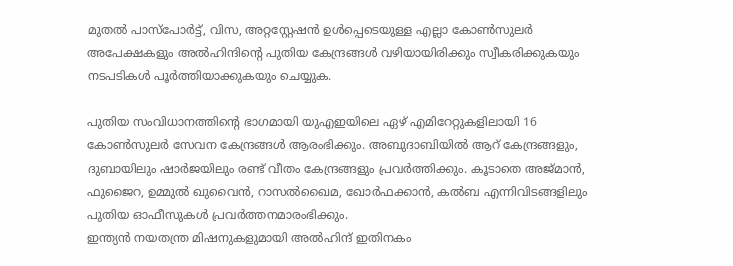മുതൽ പാസ്പോർട്ട്, വിസ, അറ്റസ്റ്റേഷൻ ഉൾപ്പെടെയുള്ള എല്ലാ കോൺസുലർ അപേക്ഷകളും അൽഹിന്ദിന്റെ പുതിയ കേന്ദ്രങ്ങൾ വഴിയായിരിക്കും സ്വീകരിക്കുകയും നടപടികൾ പൂർത്തിയാക്കുകയും ചെയ്യുക.

പുതിയ സംവിധാനത്തിന്റെ ഭാഗമായി യുഎഇയിലെ ഏഴ് എമിറേറ്റുകളിലായി 16 കോൺസുലർ സേവന കേന്ദ്രങ്ങൾ ആരംഭിക്കും. അബുദാബിയിൽ ആറ് കേന്ദ്രങ്ങളും, ദുബായിലും ഷാർജയിലും രണ്ട് വീതം കേന്ദ്രങ്ങളും പ്രവർത്തിക്കും. കൂടാതെ അജ്മാൻ, ഫുജൈറ, ഉമ്മുൽ ഖുവൈൻ, റാസൽഖൈമ, ഖോർഫക്കാൻ, കൽബ എന്നിവിടങ്ങളിലും പുതിയ ഓഫീസുകൾ പ്രവർത്തനമാരംഭിക്കും.
ഇന്ത്യൻ നയതന്ത്ര മിഷനുകളുമായി അൽഹിന്ദ് ഇതിനകം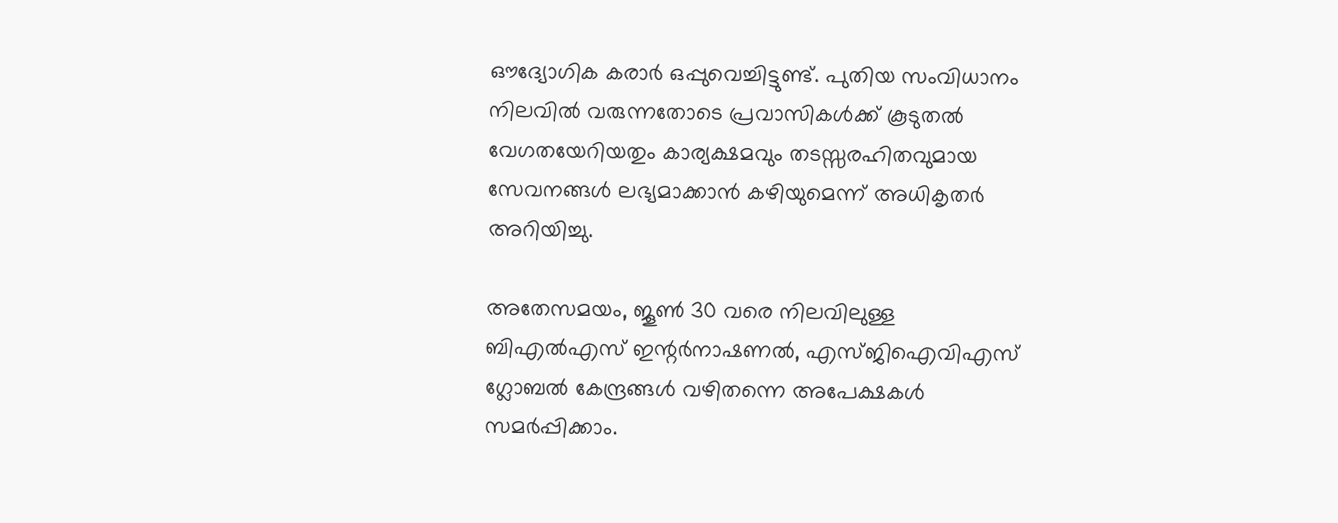ഔദ്യോഗിക കരാർ ഒപ്പുവെച്ചിട്ടുണ്ട്. പുതിയ സംവിധാനം നിലവിൽ വരുന്നതോടെ പ്രവാസികൾക്ക് കൂടുതൽ വേഗതയേറിയതും കാര്യക്ഷമവും തടസ്സരഹിതവുമായ സേവനങ്ങൾ ലഭ്യമാക്കാൻ കഴിയുമെന്ന് അധികൃതർ അറിയിച്ചു.

അതേസമയം, ജൂൺ 30 വരെ നിലവിലുള്ള ബിഎൽഎസ് ഇന്റർനാഷണൽ, എസ്ജിഐവിഎസ് ഗ്ലോബൽ കേന്ദ്രങ്ങൾ വഴിതന്നെ അപേക്ഷകൾ സമർപ്പിക്കാം.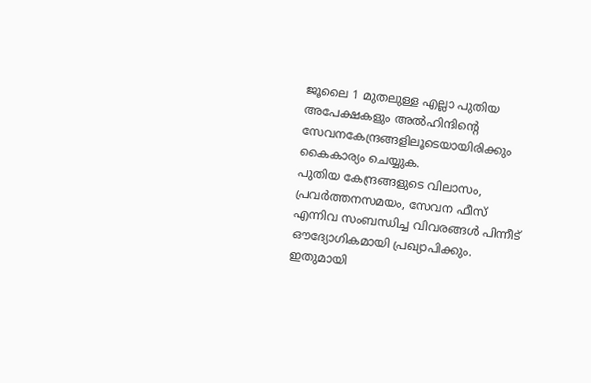ജൂലൈ 1 മുതലുള്ള എല്ലാ പുതിയ അപേക്ഷകളും അൽഹിന്ദിന്റെ സേവനകേന്ദ്രങ്ങളിലൂടെയായിരിക്കും കൈകാര്യം ചെയ്യുക.
പുതിയ കേന്ദ്രങ്ങളുടെ വിലാസം, പ്രവർത്തനസമയം, സേവന ഫീസ് എന്നിവ സംബന്ധിച്ച വിവരങ്ങൾ പിന്നീട് ഔദ്യോഗികമായി പ്രഖ്യാപിക്കും. ഇതുമായി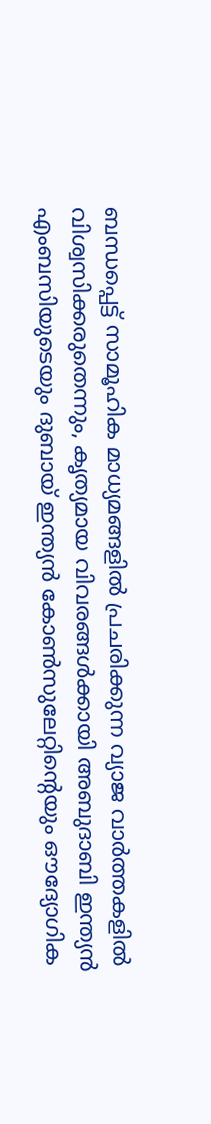ബന്ധപ്പെട്ട് സാമൂഹിക മാധ്യമങ്ങളിൽ പ്രചരിക്കുന്ന വ്യാജ വാർത്തകളിൽ വിശ്വസിക്കരുതെന്നും, കൃത്യമായ വിവരങ്ങൾക്കായി അബുദാബി ഇന്ത്യൻ എംബസിയുടെയും ദുബായ് ഇന്ത്യൻ കോൺസുലേറ്റിന്റെയും ഔദ്യോഗിക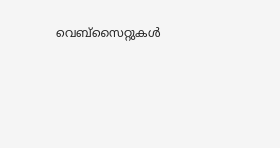വെബ്സൈറ്റുകൾ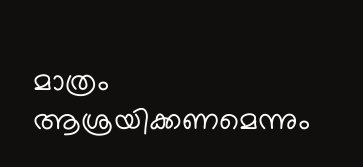മാത്രം ആശ്രയിക്കണമെന്നും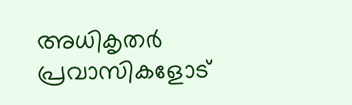അധികൃതർ പ്രവാസികളോട്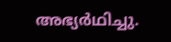അഭ്യർഥിച്ചു.